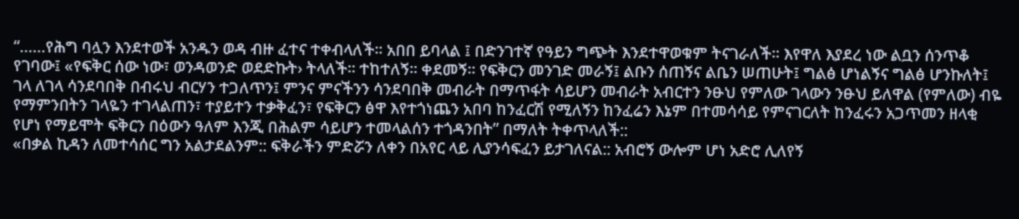“……የሕግ ባሏን እንደተወች አንዱን ወዳ ብዙ ፈተና ተቀብላለች፡፡ አበበ ይባላል ፤ በድንገተኛ የዓይን ግጭት እንደተዋወቁም ትናገራለች፡፡ እየዋለ እያደረ ነው ልቧን ሰንጥቆ የገባው፤ «የፍቅር ሰው ነው፣ ወንዳወንድ ወደድኩት› ትላለች፡፡ ተከተለኝ፡፡ ቀደመኝ፡፡ የፍቅርን መንገድ መራኝ፤ ልቡን ሰጠኝና ልቤን ሠጠሁት፤ ግልፅ ሆነልኝና ግልፅ ሆንኩለት፤ ገላ ለገላ ሳንደባበቅ በብሩህ ብርሃን ተጋለጥን፤ ምንና ምናችንን ሳንደባበቅ መብራት በማጥፋት ሳይሆን መብራት አብርተን ንፁህ የምለው ገላውን ንፁህ ይለዋል (የምለው) ብዬ የማምንበትን ገላዬን ተገላልጠን፣ ተያይተን ተቃቅፈን፣ የፍቅርን ፅዋ እየተጎነጨን አበባ ከንፈርሽ የሚለኝን ከንፈሬን እኔም በተመሳሳይ የምናገርለት ከንፈሩን አጋጥመን ዘላቂ የሆነ የማይሞት ፍቅርን በዕውን ዓለም እንጂ በሕልም ሳይሆን ተመላልሰን ተጎዳንበት” በማለት ትቀጥላለች::
«በቃል ኪዳን ለመተሳሰር ግን አልታደልንም:: ፍቅራችን ምድሯን ለቀን በአየር ላይ ሊያንሳፍፈን ይታገለናል:: አብሮኝ ውሎም ሆነ አድሮ ሊለየኝ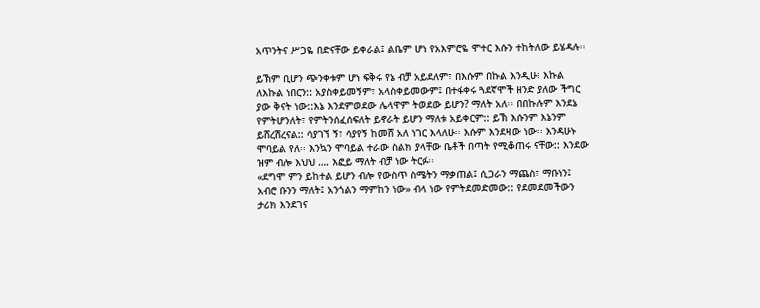አጥንትና ሥጋዬ በድናቸው ይቀራል፤ ልቤም ሆነ የአእምሮዬ ሞተር እሱን ተከትለው ይሄዳሉ፡፡

ይኽም ቢሆን ጭንቀቱም ሆነ ፍቅሩ የኔ ብቻ አይደለም፣ በእሱም በኩል እንዲሁ፧ እኩል ለእኩል ነበርን:: አያስቀይመኝም፣ አላስቀይመውም፤ በተፋቀሩ ጓደኛሞች ዘንድ ያለው ችግር ያው ቅናት ነው::እኔ እንደምወደው ሌላዋም ትወደው ይሆን? ማለት አለ፡፡ በበኩሉም እንደኔ የምትሆንለት፣ የምትንሰፈሰፍለት ይኖራት ይሆን ማለቱ አይቀርም:: ይኽ እሱንም እኔንም ይሸረሽረናል:: ሳያገኘ ኝ፣ ሳያየኝ ከመሸ አለ ነገር እላለሁ፡፡ እሱም እንደዛው ነው፡፡ እንዳሁኑ ሞባይል የለ፡፡ እንኳን ሞባይል ተራው ስልክ ያላቸው ቤቶች በጣት የሚቆጠሩ ናቸው:: እንደው ዝም ብሎ እህህ …. እፎይ ማለት ብቻ ነው ትርፉ፡፡
«ደግሞ ምን ይከተል ይሆን ብሎ የውስጥ ስሜትን ማቃጠል፤ ሲጋራን ማጨስ፣ ማቡነን፤ አብሮ ቡንን ማለት፤ አንጎልን ማምከን ነው» ብላ ነው የምትደመድመው:: የደመደመችውን ታሪክ እንደገና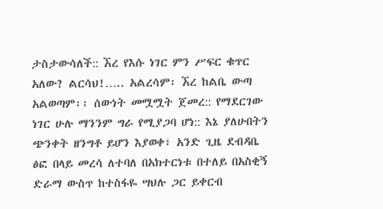ታስታውሳለች:: ኧረ የእሱ ነገር ምን ሥፍር ቁጥር አለው? ልርሳህ!….. አልረሳም፡ ኧረ ከልቤ ውጣ አልወጣም፡፡ ሰውነት መሟሟት ጀመረ:: የማደርገው ነገር ሁሉ ማንንም ግራ የሚያጋባ ሆነ:: እኔ ያለሁበትን ጭንቀት ዘንግቶ ይሆን እያወቀ፣ አንድ ጊዜ ደብዳቤ ፅፎ በላይ መረሳ ለተባለ በአክተርነቱ በተለይ በአስቂኝ ድራማ ውስጥ ከተስፋዬ ሣህሉ ጋር ይቀርብ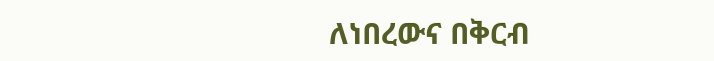ለነበረውና በቅርብ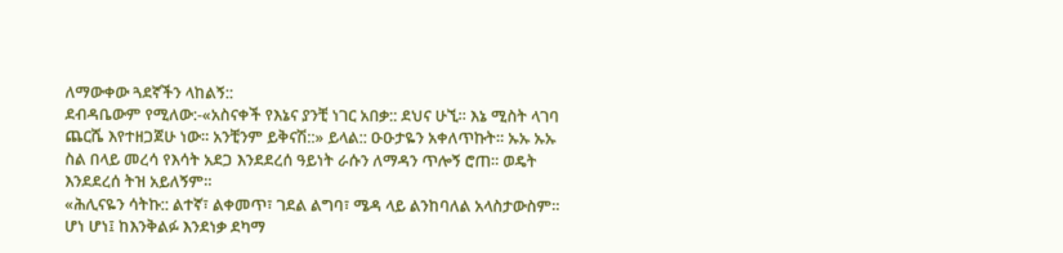ለማውቀው ጓደኛችን ላከልኝ::
ደብዳቤውም የሚለው:-«አስናቀች የእኔና ያንቺ ነገር አበቃ:: ደህና ሁኚ፡፡ እኔ ሚስት ላገባ ጨርሼ እየተዘጋጀሁ ነው፡፡ አንቺንም ይቅናሽ::» ይላል:: ዑዑታዬን አቀለጥኩት፡፡ ኡኡ ኡኡ ስል በላይ መረሳ የእሳት አደጋ እንደደረሰ ዓይነት ራሱን ለማዳን ጥሎኝ ሮጠ፡፡ ወዴት እንደደረሰ ትዝ አይለኝም፡፡
«ሕሊናዬን ሳትኩ:: ልተኛ፣ ልቀመጥ፣ ገደል ልግባ፣ ሜዳ ላይ ልንከባለል አላስታውስም፡፡ ሆነ ሆነ፤ ከእንቅልፉ እንደነቃ ደካማ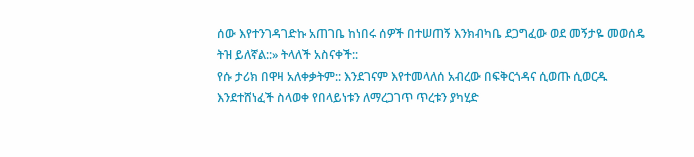ሰው እየተንገዳገድኩ አጠገቤ ከነበሩ ሰዎች በተሠጠኝ እንክብካቤ ደጋግፈው ወደ መኝታዬ መወሰዴ ትዝ ይለኛል::» ትላለች አስናቀች::
የሱ ታሪክ በዋዛ አለቀቃትም:: እንደገናም እየተመላለሰ አብረው በፍቅርጎዳና ሲወጡ ሲወርዱ እንደተሸነፈች ስላወቀ የበላይነቱን ለማረጋገጥ ጥረቱን ያካሂድ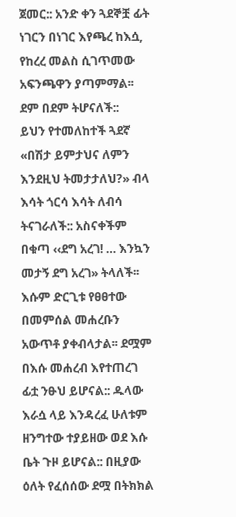ጀመር:: አንድ ቀን ጓደኞቿ ፊት ነገርን በነገር እየጫረ ከእሷ, የከረረ መልስ ሲገጥመው አፍንጫዋን ያጣምማል፡፡ ደም በደም ትሆናለች::
ይህን የተመለከተች ጓደኛ «በሽታ ይምታህና ለምን እንደዚህ ትመታታለህ?» ብላ እሳት ጎርሳ እሳት ለብሳ ትናገራለች:: አስናቀችም በቁጣ ‹‹ደግ አረገ! … እንኳን መታኝ ደግ አረገ» ትላለች፡፡እሱም ድርጊቱ የፀፀተው በመምሰል መሐረቡን አውጥቶ ያቀብላታል፡፡ ደሟም በእሱ መሐረብ እየተጠረገ ፊቷ ንፁህ ይሆናል:: ዱላው እራሷ ላይ እንዳረፈ ሁለቱም ዘንግተው ተያይዘው ወደ እሱ ቤት ጉዞ ይሆናል:: በዚያው ዕለት የፈሰሰው ደሟ በትክክል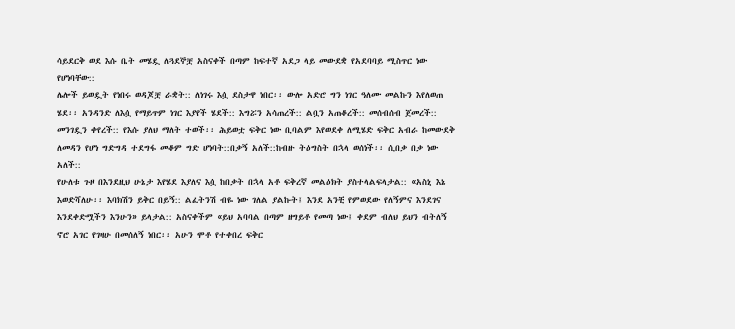ሳይደርቅ ወደ እሱ ቤት መሄዷ ለጓደኞቿ አስናቀች በጣም ከፍተኛ አደጋ ላይ መውደቋ የአደባባይ ሚስጥር ነው የሆነባቸው::
ሌሎች ይወዷት የነበሩ ወዳጆቿ ራቋት:: ለነገሩ እሷ ደስታዋ ነበር፡፡ ውሎ አድሮ ግን ነገር ዓለሙ መልኩን እየለወጠ ሄደ፡፡ አንዳንድ ለእሷ የማይጥም ነገር እያየች ሄደች:: እግሯን አሳጠረች:: ልቧን አጠቆረች:: መሰብሰብ ጀመረች:: መንገዷን ቀየረች:: የእሱ ያለህ ማለት ተወች፡፡ ሕይወቷ ፍቅር ነው ቢባልም እየወደቀ ለሚሄድ ፍቅር አብራ ከመውደቅ ለመዳን የሆነ ግድግዳ ተደግፋ መቆም ግድ ሆነባት::በቃኝ አለች::ከብዙ ትዕግስት በኋላ ወሰነች፡፡ ሲበቃ በቃ ነው አለች::
የሁለቱ ጉዞ በእንደዚህ ሁኔታ እየሄደ እያለና እሷ ከበቃት በኋላ አቶ ፍቅረኛ መልዕክት ያስተላልፍላታል:: «አስኒ እኔ እወድሻለሁ፡፡ እባክሽን ይቅር በይኝ:: ልፈትንሽ ብዬ ነው ገለል ያልኩት፤ እንደ አንቺ የምወደው የለኝምና እንደገና እንደቀድሟችን እንሁን» ይላታል:: አስናቀችም «ይህ አባባል በጣም ዘግይቶ የመጣ ነው፤ ቀደም ብለህ ይህን ብትለኝ ኖሮ አገር የገዛሁ በመሰለኝ ነበር፡፡ አሁን ሞቶ የተቀበረ ፍቅር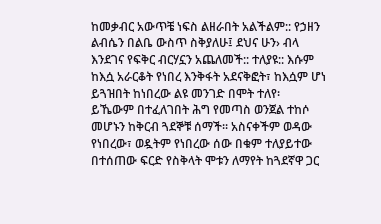ከመቃብር አውጥቼ ነፍስ ልዘራበት አልችልም:: የኃዘን ልብሴን በልቤ ውስጥ ስቅያለሁ፤ ደህና ሁን› ብላ እንደገና የፍቅር ብርሃኗን አጨለመች:: ተለያዩ:: እሱም ከእሷ አራርቆት የነበረ እንቅፋት አደናቅፎት፣ ከእሷም ሆነ ይጓዝበት ከነበረው ልዩ መንገድ በሞት ተለየ፡
ይኼውም በተፈለገበት ሕግ የመጣስ ወንጀል ተከሶ መሆኑን ከቅርብ ጓደኞቹ ሰማች፡፡ አስናቀችም ወዳው የነበረው፣ ወዷትም የነበረው ሰው በቁም ተለያይተው በተሰጠው ፍርድ የስቅላት ሞቱን ለማየት ከጓደኛዋ ጋር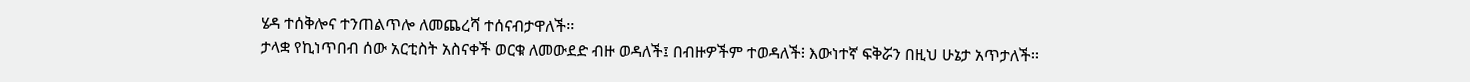ሄዳ ተሰቅሎና ተንጠልጥሎ ለመጨረሻ ተሰናብታዋለች፡፡
ታላቋ የኪነጥበብ ሰው አርቲስት አስናቀች ወርቁ ለመውደድ ብዙ ወዳለች፤ በብዙዎችም ተወዳለች፧ እውነተኛ ፍቅሯን በዚህ ሁኔታ አጥታለች፡፡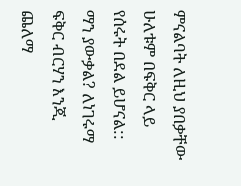ምናልባት ለዚህ ያበቃቸው ሁለቱም በፍቅር ላይ የሰሩት በደል ይሆናል:: ማን ያውቃል? ለነገሩማ ፍቅር ብርሃን እንጂ ጨለማ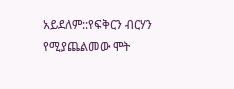አይደለም::የፍቅርን ብርሃን የሚያጨልመው ሞት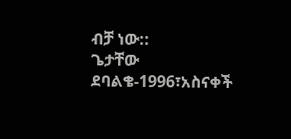ብቻ ነው::
ጌታቸው ደባልቄ-1996፣አስናቀች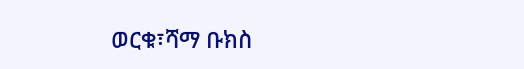ወርቁ፣ሻማ ቡክስ